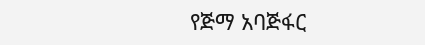የጅማ አባጅፋር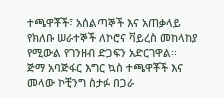ተጫዋቾች፣ አሰልጣኞች እና አጠቃላይ የክለቡ ሠራተኞች ለኮሮና ቫይረስ መከላከያ የሚውል የገንዘብ ድጋፍን አድርገዋል፡፡
ጅማ አባጅፋር እግር ኳስ ተጫዋቾች እና መላው ኮቺንግ ስታፉ በጋራ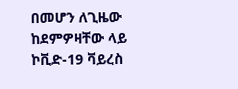በመሆን ለጊዜው ከደምዎዛቸው ላይ ኮቪድ-19 ቫይረስ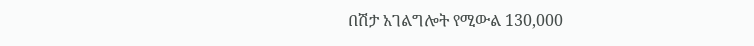በሽታ አገልግሎት የሚውል 130,000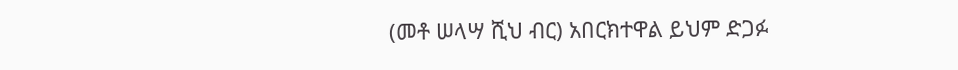(መቶ ሠላሣ ሺህ ብር) አበርክተዋል ይህም ድጋፉ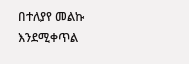በተለያየ መልኩ እንደሚቀጥል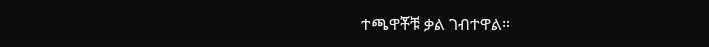ተጫዋቾቹ ቃል ገብተዋል።